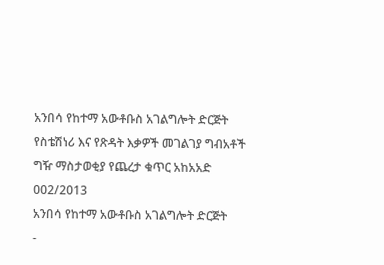አንበሳ የከተማ አውቶቡስ አገልግሎት ድርጅት
የስቴሽነሪ እና የጽዳት እቃዎች መገልገያ ግብአቶች
ግዥ ማስታወቂያ የጨረታ ቁጥር አከአአድ
002/2013
አንበሳ የከተማ አውቶቡስ አገልግሎት ድርጅት
-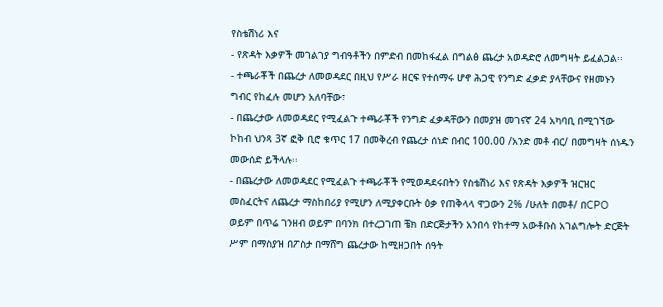የስቴሽነሪ እና
- የጽዳት እቃዎች መገልገያ ግብዓቶችን በምድብ በመከፋፈል በግልፅ ጨረታ አወዳድሮ ለመግዛት ይፈልጋል፡፡
- ተጫራቾች በጨረታ ለመወዳደር በዚህ የሥራ ዘርፍ የተሰማሩ ሆኖ ሕጋዊ የንግድ ፈቃድ ያላቸውና የዘመኑን ግብር የከፈሉ መሆን አለባቸው፣
- በጨረታው ለመወዳደር የሚፈልጉ ተጫራቾች የንግድ ፈቃዳቸውን በመያዝ መገናኛ 24 አካባቢ በሚገኘው ኮከብ ህንጻ 3ኛ ፎቅ ቢሮ ቁጥር 17 በመቅረብ የጨረታ ሰነድ በብር 100.00 /አንድ መቶ ብር/ በመግዛት ሰነዱን መውሰድ ይችላሉ፡፡
- በጨረታው ለመወዳደር የሚፈልጉ ተጫራቾች የሚወዳደሩበትን የስቴሽነሪ እና የጽዳት እቃዎች ዝርዝር መስፈርትና ለጨረታ ማስከበሪያ የሚሆን ለሚያቀርቡት ዕቃ የጠቅላላ ዋጋውን 2% /ሁለት በመቶ/ በCPO ወይም በጥሬ ገንዘብ ወይም በባንክ በተረጋገጠ ቼክ በድርጅታችን አንበሳ የከተማ አውቶቡስ አገልግሎት ድርጅት ሥም በማስያዝ በፖስታ በማሸግ ጨረታው ከሚዘጋበት ሰዓት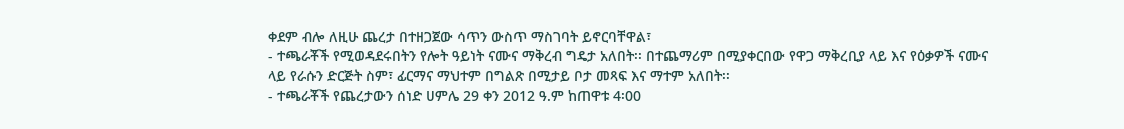ቀደም ብሎ ለዚሁ ጨረታ በተዘጋጀው ሳጥን ውስጥ ማስገባት ይኖርባቸዋል፣
- ተጫራቾች የሚወዳደሩበትን የሎት ዓይነት ናሙና ማቅረብ ግዴታ አለበት፡፡ በተጨማሪም በሚያቀርበው የዋጋ ማቅረቢያ ላይ እና የዕቃዎች ናሙና ላይ የራሱን ድርጅት ስም፣ ፊርማና ማህተም በግልጽ በሚታይ ቦታ መጻፍ እና ማተም አለበት፡፡
- ተጫራቾች የጨረታውን ሰነድ ሀምሌ 29 ቀን 2012 ዓ.ም ከጠዋቱ 4፡00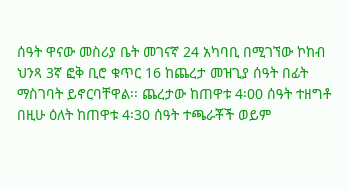ሰዓት ዋናው መስሪያ ቤት መገናኛ 24 አካባቢ በሚገኘው ኮከብ ህንጻ 3ኛ ፎቅ ቢሮ ቁጥር 16 ከጨረታ መዝጊያ ሰዓት በፊት ማስገባት ይኖርባቸዋል፡፡ ጨረታው ከጠዋቱ 4፡00 ሰዓት ተዘግቶ በዚሁ ዕለት ከጠዋቱ 4፡30 ሰዓት ተጫራቾች ወይም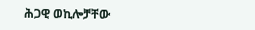ሕጋዊ ወኪሎቻቸው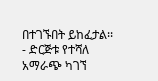በተገኙበት ይከፈታል፡፡
- ድርጅቱ የተሻለ አማራጭ ካገኘ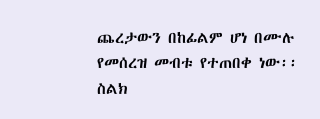ጨረታውን በከፊልም ሆነ በሙሉ የመሰረዝ መብቱ የተጠበቀ ነው፡፡
ስልክ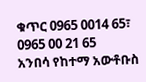ቁጥር 0965 0014 65፣ 0965 00 21 65
አንበሳ የከተማ አውቶቡስ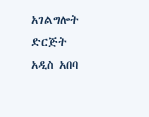አገልግሎት ድርጅት
አዲስ አበባ